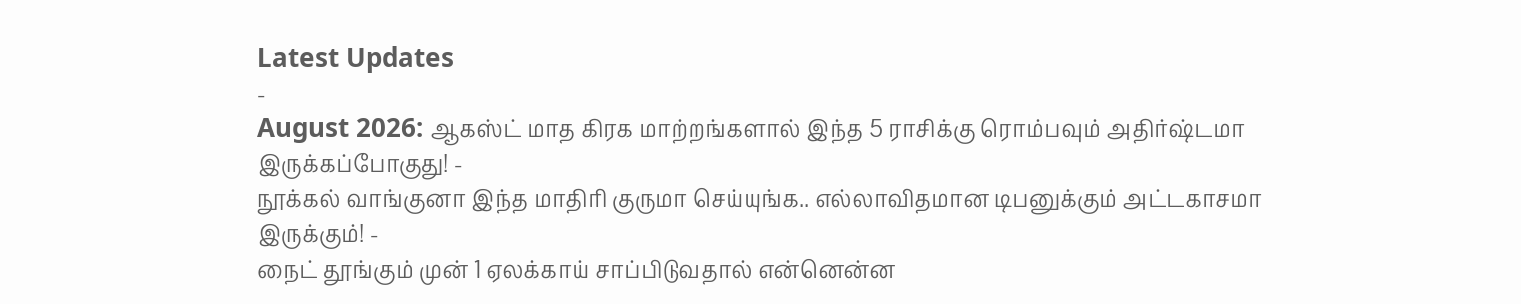Latest Updates
-
August 2026: ஆகஸ்ட் மாத கிரக மாற்றங்களால் இந்த 5 ராசிக்கு ரொம்பவும் அதிர்ஷ்டமா இருக்கப்போகுது! -
நூக்கல் வாங்குனா இந்த மாதிரி குருமா செய்யுங்க.. எல்லாவிதமான டிபனுக்கும் அட்டகாசமா இருக்கும்! -
நைட் தூங்கும் முன் 1 ஏலக்காய் சாப்பிடுவதால் என்னென்ன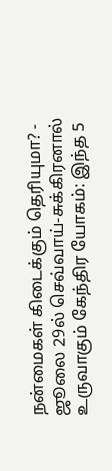நன்மைகள் கிடைக்கும் தெரியுமா? -
ஜூலை 29ல் செவ்வாய்-சுக்கிரனால் உருவாகும் கேந்திர யோகம்: இந்த 5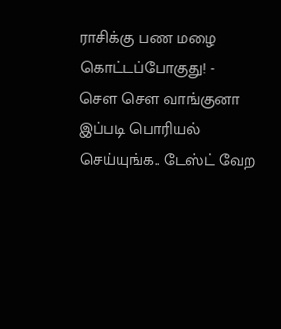ராசிக்கு பண மழை கொட்டப்போகுது! -
சௌ சௌ வாங்குனா இப்படி பொரியல் செய்யுங்க.. டேஸ்ட் வேற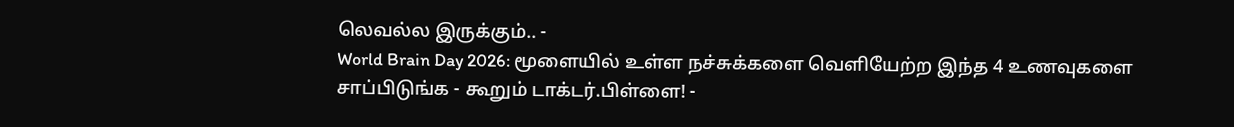லெவல்ல இருக்கும்.. -
World Brain Day 2026: மூளையில் உள்ள நச்சுக்களை வெளியேற்ற இந்த 4 உணவுகளை சாப்பிடுங்க - கூறும் டாக்டர்.பிள்ளை! -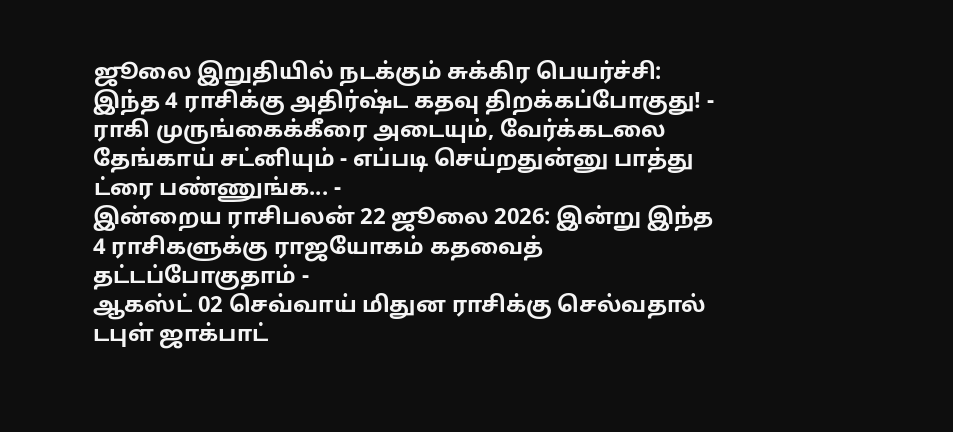ஜூலை இறுதியில் நடக்கும் சுக்கிர பெயர்ச்சி: இந்த 4 ராசிக்கு அதிர்ஷ்ட கதவு திறக்கப்போகுது! -
ராகி முருங்கைக்கீரை அடையும், வேர்க்கடலை தேங்காய் சட்னியும் - எப்படி செய்றதுன்னு பாத்து ட்ரை பண்ணுங்க... -
இன்றைய ராசிபலன் 22 ஜூலை 2026: இன்று இந்த 4 ராசிகளுக்கு ராஜயோகம் கதவைத் தட்டப்போகுதாம் -
ஆகஸ்ட் 02 செவ்வாய் மிதுன ராசிக்கு செல்வதால் டபுள் ஜாக்பாட்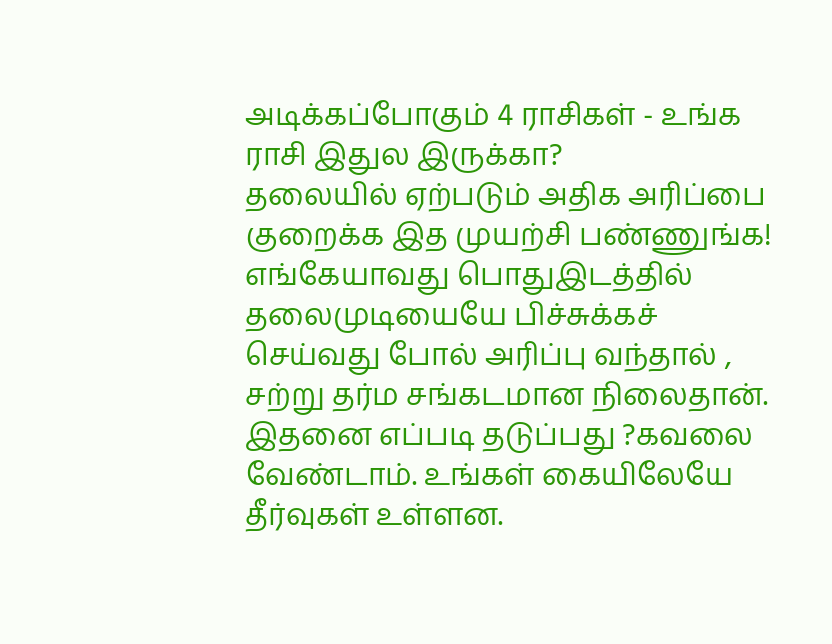அடிக்கப்போகும் 4 ராசிகள் - உங்க ராசி இதுல இருக்கா?
தலையில் ஏற்படும் அதிக அரிப்பை குறைக்க இத முயற்சி பண்ணுங்க!
எங்கேயாவது பொதுஇடத்தில் தலைமுடியையே பிச்சுக்கச் செய்வது போல் அரிப்பு வந்தால் , சற்று தர்ம சங்கடமான நிலைதான். இதனை எப்படி தடுப்பது ?கவலை வேண்டாம். உங்கள் கையிலேயே தீர்வுகள் உள்ளன.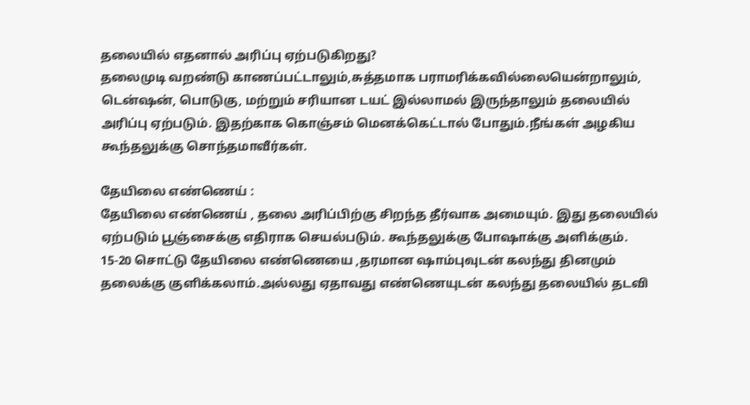தலையில் எதனால் அரிப்பு ஏற்படுகிறது?
தலைமுடி வறண்டு காணப்பட்டாலும்,சுத்தமாக பராமரிக்கவில்லையென்றாலும், டென்ஷன், பொடுகு, மற்றும் சரியான டயட் இல்லாமல் இருந்தாலும் தலையில் அரிப்பு ஏற்படும். இதற்காக கொஞ்சம் மெனக்கெட்டால் போதும்.நீங்கள் அழகிய கூந்தலுக்கு சொந்தமாவீர்கள்.

தேயிலை எண்ணெய் :
தேயிலை எண்ணெய் , தலை அரிப்பிற்கு சிறந்த தீர்வாக அமையும். இது தலையில் ஏற்படும் பூஞ்சைக்கு எதிராக செயல்படும். கூந்தலுக்கு போஷாக்கு அளிக்கும்.
15-20 சொட்டு தேயிலை எண்ணெயை ,தரமான ஷாம்புவுடன் கலந்து தினமும் தலைக்கு குளிக்கலாம்.அல்லது ஏதாவது எண்ணெயுடன் கலந்து தலையில் தடவி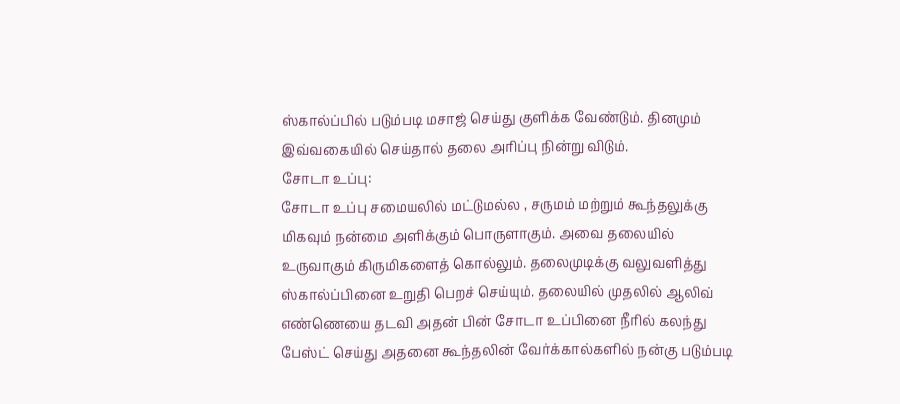ஸ்கால்ப்பில் படும்படி மசாஜ் செய்து குளிக்க வேண்டும். தினமும் இவ்வகையில் செய்தால் தலை அரிப்பு நின்று விடும்.
சோடா உப்பு:
சோடா உப்பு சமையலில் மட்டுமல்ல , சருமம் மற்றும் கூந்தலுக்கு மிகவும் நன்மை அளிக்கும் பொருளாகும். அவை தலையில் உருவாகும் கிருமிகளைத் கொல்லும். தலைமுடிக்கு வலுவளித்து ஸ்கால்ப்பினை உறுதி பெறச் செய்யும். தலையில் முதலில் ஆலிவ் எண்ணெயை தடவி அதன் பின் சோடா உப்பினை நீரில் கலந்து பேஸ்ட் செய்து அதனை கூந்தலின் வேர்க்கால்களில் நன்கு படும்படி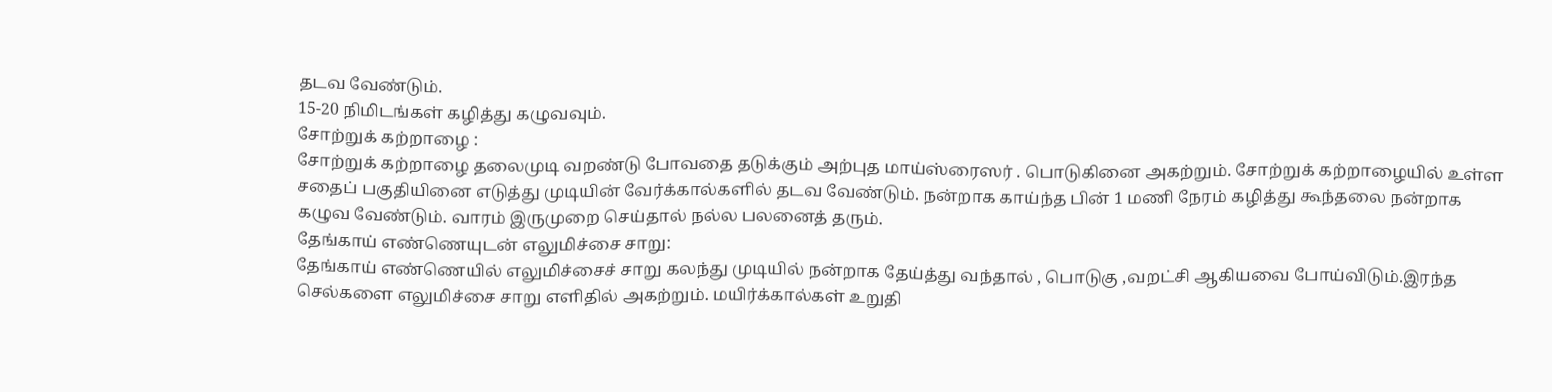தடவ வேண்டும்.
15-20 நிமிடங்கள் கழித்து கழுவவும்.
சோற்றுக் கற்றாழை :
சோற்றுக் கற்றாழை தலைமுடி வறண்டு போவதை தடுக்கும் அற்புத மாய்ஸ்ரைஸர் . பொடுகினை அகற்றும். சோற்றுக் கற்றாழையில் உள்ள சதைப் பகுதியினை எடுத்து முடியின் வேர்க்கால்களில் தடவ வேண்டும். நன்றாக காய்ந்த பின் 1 மணி நேரம் கழித்து கூந்தலை நன்றாக கழுவ வேண்டும். வாரம் இருமுறை செய்தால் நல்ல பலனைத் தரும்.
தேங்காய் எண்ணெயுடன் எலுமிச்சை சாறு:
தேங்காய் எண்ணெயில் எலுமிச்சைச் சாறு கலந்து முடியில் நன்றாக தேய்த்து வந்தால் , பொடுகு ,வறட்சி ஆகியவை போய்விடும்.இரந்த செல்களை எலுமிச்சை சாறு எளிதில் அகற்றும். மயிர்க்கால்கள் உறுதி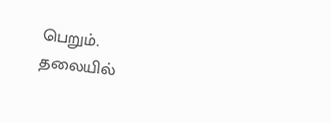பெறும்.
தலையில்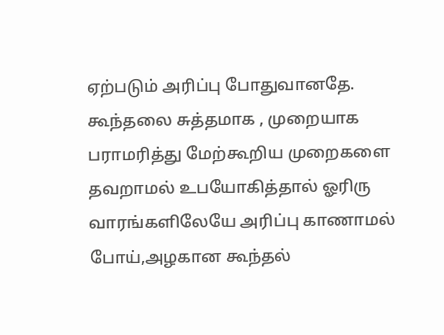ஏற்படும் அரிப்பு போதுவானதே. கூந்தலை சுத்தமாக , முறையாக பராமரித்து மேற்கூறிய முறைகளை தவறாமல் உபயோகித்தால் ஓரிரு வாரங்களிலேயே அரிப்பு காணாமல் போய்,அழகான கூந்தல்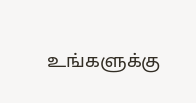உங்களுக்கு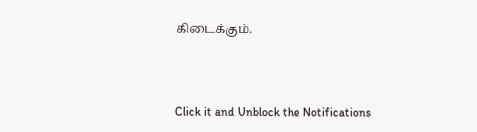கிடைக்கும்.



Click it and Unblock the Notifications